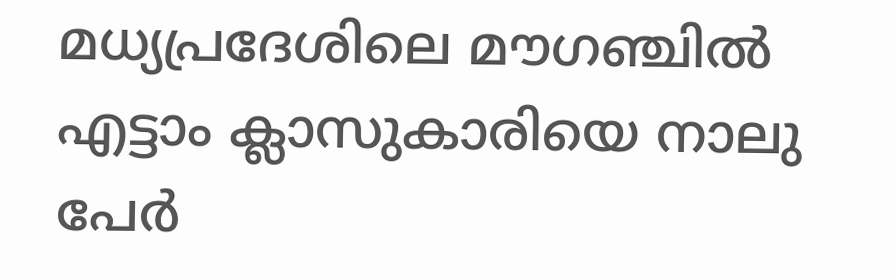മധ്യപ്രദേശിലെ മൗഗഞ്ചില്‍ എട്ടാം ക്ലാസുകാരിയെ നാലു പേര്‍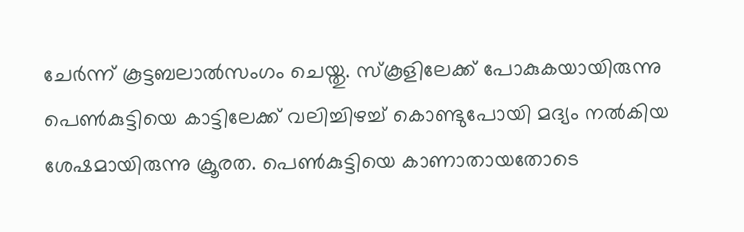ചേര്‍ന്ന് കൂട്ടബലാല്‍സംഗം ചെയ്തു. സ്കൂളിലേക്ക് പോകുകയായിരുന്നു പെൺകുട്ടിയെ കാട്ടിലേക്ക് വലിച്ചിഴച്ച് കൊണ്ടുപോയി മദ്യം നല്‍കിയ ശേഷമായിരുന്നു ക്രൂരത. പെണ്‍കുട്ടിയെ കാണാതായതോടെ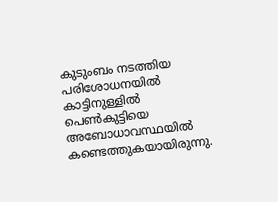കുടുംബം നടത്തിയ പരിശോധനയില്‍ കാട്ടിനുള്ളില്‍ പെണ്‍കുട്ടിയെ അബോധാവസ്ഥയില്‍ കണ്ടെത്തുകയായിരുന്നു.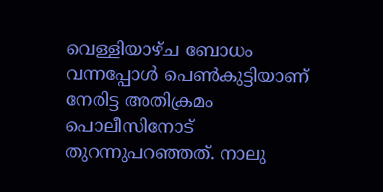വെള്ളിയാഴ്ച ബോധം വന്നപ്പോള്‍ പെണ്‍കുട്ടിയാണ് നേരിട്ട അതിക്രമം പൊലീസിനോട് തുറന്നുപറഞ്ഞത്. നാലു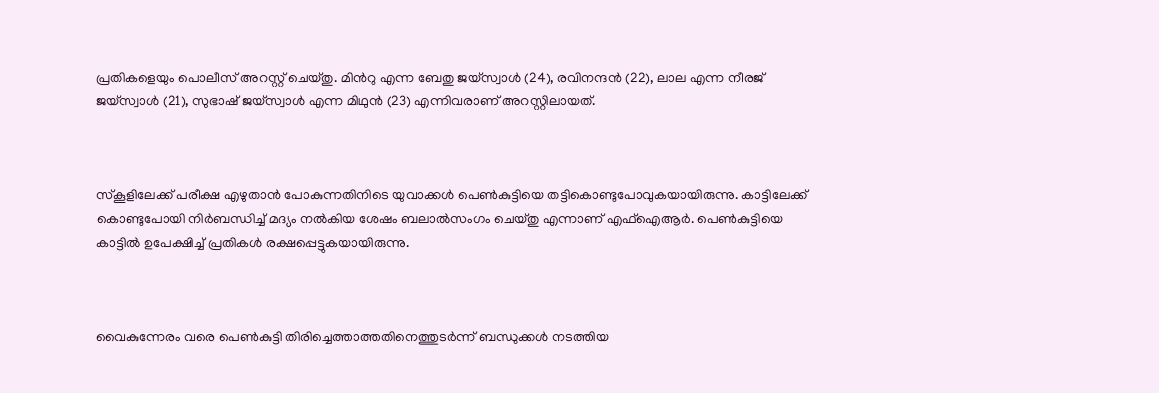പ്രതികളെയും പൊലീസ് അറസ്റ്റ് ചെയ്തു. മിന്‍റു എന്ന ബേതു ജയ്‌സ്വാൾ (24), രവിനന്ദൻ (22), ലാല എന്ന നീരജ് ജയ്‌സ്വാൾ (21), സുഭാഷ് ജയ്‌സ്വാൾ എന്ന മിഥുൻ (23) എന്നിവരാണ് അറസ്റ്റിലായത്.



സ്കൂളിലേക്ക് പരീക്ഷ എഴുതാന്‍ പോകുന്നതിനിടെ യുവാക്കൾ പെണ്‍കുട്ടിയെ തട്ടികൊണ്ടുപോവുകയായിരുന്നു. കാട്ടിലേക്ക് കൊണ്ടുപോയി നിർബന്ധിച്ച് മദ്യം നൽകിയ ശേഷം ബലാല്‍സംഗം ചെയ്തു എന്നാണ് എഫ്ഐആര്‍. പെൺകുട്ടിയെ കാട്ടില്‍ ഉപേക്ഷിച്ച് പ്രതികള്‍ രക്ഷപ്പെട്ടുകയായിരുന്നു.



വൈകുന്നേരം വരെ പെൺകുട്ടി തിരിച്ചെത്താത്തതിനെത്തുടർന്ന് ബന്ധുക്കൾ നടത്തിയ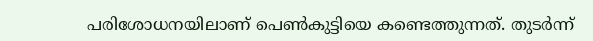പരിശോധനയിലാണ് പെണ്‍കുട്ടിയെ കണ്ടെത്തുന്നത്. തുടര്‍ന്ന്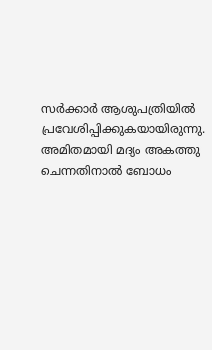സര്‍ക്കാര്‍ ആശുപത്രിയില്‍ പ്രവേശിപ്പിക്കുകയായിരുന്നു. അമിതമായി മദ്യം അകത്തു ചെന്നതിനാല്‍ ബോധം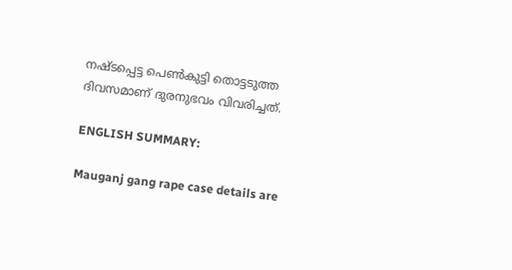നഷ്ടപ്പെട്ട പെണ്‍കുട്ടി തൊട്ടടുത്ത ദിവസമാണ് ദുരനുഭവം വിവരിച്ചത്.

ENGLISH SUMMARY:

Mauganj gang rape case details are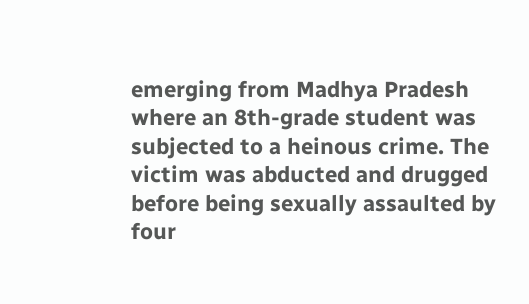emerging from Madhya Pradesh where an 8th-grade student was subjected to a heinous crime. The victim was abducted and drugged before being sexually assaulted by four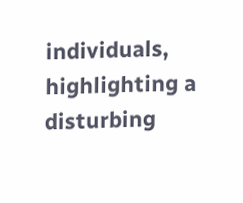individuals, highlighting a disturbing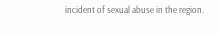incident of sexual abuse in the region.